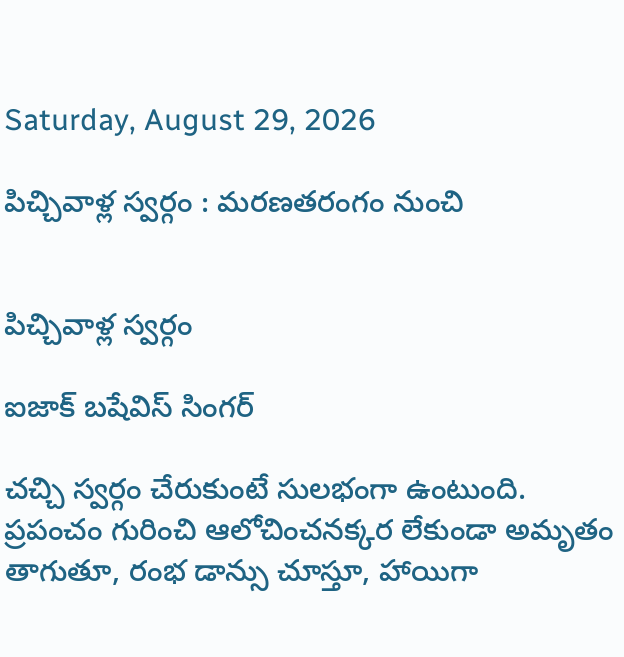Saturday, August 29, 2026

పిచ్చివాళ్ల స్వర్గం : మరణతరంగం నుంచి


పిచ్చివాళ్ల స్వర్గం

ఐజాక్‌ బషేవిస్‌ సింగర్‌

చచ్చి స్వర్గం చేరుకుంటే సులభంగా ఉంటుంది. ప్రపంచం గురించి ఆలోచించనక్కర లేకుండా అమృతం తాగుతూ, రంభ డాన్సు చూస్తూ, హాయిగా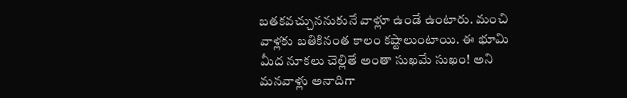బతకవచ్చుననుకునే వాళ్లూ ఉండే ఉంటారు. మంచి వాళ్లకు బతికినంత కాలం కష్టాలుంటాయి. ఈ భూమి మీద నూకలు చెల్లితే అంతా సుఖమే సుఖం! అని మనవాళ్లు అనాదిగా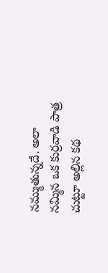నమ్ముతున్నదే. అలా నమ్మిన ఒక కుర్రవాడి పాత్ర చుట్టూ అల్లిన కథ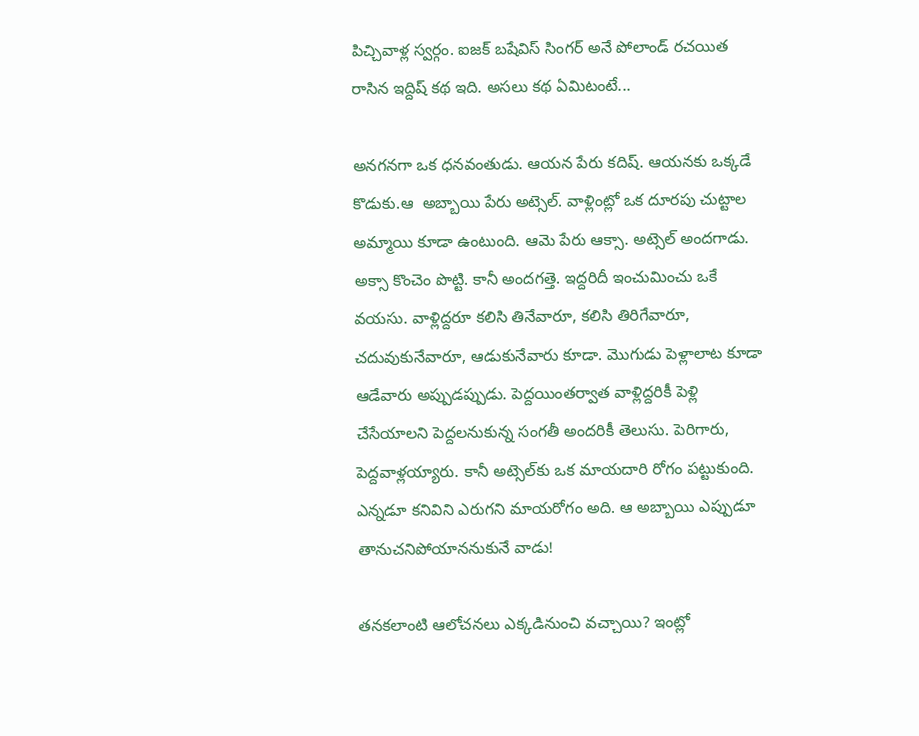పిచ్చివాళ్ల స్వర్గం. ఐజక్‌ బషేవిస్‌ సింగర్‌ అనే పోలాండ్‌ రచయిత రాసిన ఇద్దిష్‌ కథ ఇది. అసలు కథ ఏమిటంటే...

అనగనగా ఒక ధనవంతుడు. ఆయన పేరు కదిష్‌. ఆయనకు ఒక్కడే కొడుకు.ఆ  అబ్బాయి పేరు అట్సెల్‌. వాళ్లింట్లో ఒక దూరపు చుట్టాల అమ్మాయి కూడా ఉంటుంది. ఆమె పేరు ఆక్సా. అట్సెల్‌ అందగాడు. అక్సా కొంచెం పొట్టి. కానీ అందగత్తె. ఇద్దరిదీ ఇంచుమించు ఒకే వయసు. వాళ్లిద్దరూ కలిసి తినేవారూ, కలిసి తిరిగేవారూ, చదువుకునేవారూ, ఆడుకునేవారు కూడా. మొగుడు పెళ్లాలాట కూడా ఆడేవారు అప్పుడప్పుడు. పెద్దయింతర్వాత వాళ్లిద్దరికీ పెళ్లి చేసేయాలని పెద్దలనుకున్న సంగతీ అందరికీ తెలుసు. పెరిగారు, పెద్దవాళ్లయ్యారు. కానీ అట్సెల్‌కు ఒక మాయదారి రోగం పట్టుకుంది. ఎన్నడూ కనివిని ఎరుగని మాయరోగం అది. ఆ అబ్బాయి ఎప్పుడూ తానుచనిపోయాననుకునే వాడు!

తనకలాంటి ఆలోచనలు ఎక్కడినుంచి వచ్చాయి? ఇంట్లో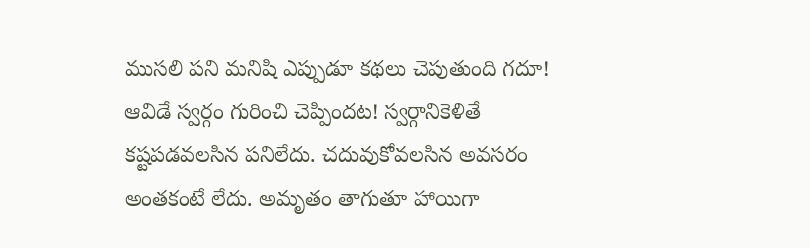ముసలి పని మనిషి ఎప్పుడూ కథలు చెపుతుంది గదూ! ఆవిడే స్వర్గం గురించి చెప్పిందట! స్వర్గానికెళితే కష్టపడవలసిన పనిలేదు. చదువుకోవలసిన అవసరం అంతకంటే లేదు. అమృతం తాగుతూ హాయిగా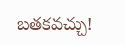బతకవచ్చు!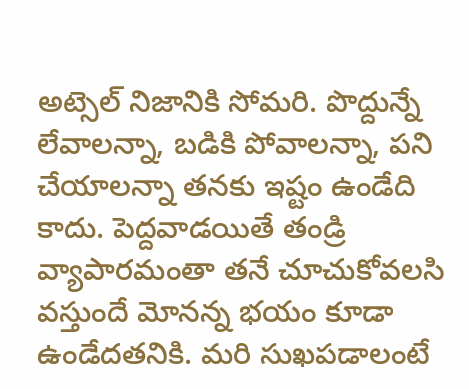అట్సెల్‌ నిజానికి సోమరి. పొద్దున్నే లేవాలన్నా, బడికి పోవాలన్నా, పని చేయాలన్నా తనకు ఇష్టం ఉండేది కాదు. పెద్దవాడయితే తండ్రి వ్యాపారమంతా తనే చూచుకోవలసి వస్తుందే మోనన్న భయం కూడా ఉండేదతనికి. మరి సుఖపడాలంటే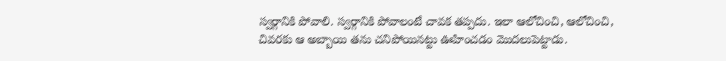స్వర్గానికి పోవాలి. స్వర్గానికి పోవాలంటే చావక తప్పదు. ఇలా ఆలోచించి, ఆలోచించి, చివరకు ఆ అబ్బాయి తను చనిపోయినట్టు ఊహించడం మొదలుపెట్టాడు.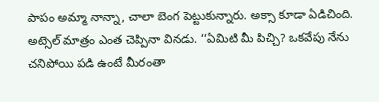పాపం అమ్మా నాన్నా, చాలా బెంగ పెట్టుకున్నారు. అక్సా కూడా ఏడిచింది. అట్సెల్‌ మాత్రం ఎంత చెప్పినా వినడు. ‘‘ఏమిటి మీ పిచ్చి? ఒకవేపు నేను చనిపోయి పడి ఉంటే మీరంతా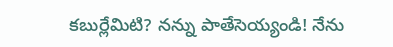కబుర్లేమిటి? నన్ను పాతేసెయ్యండి! నేను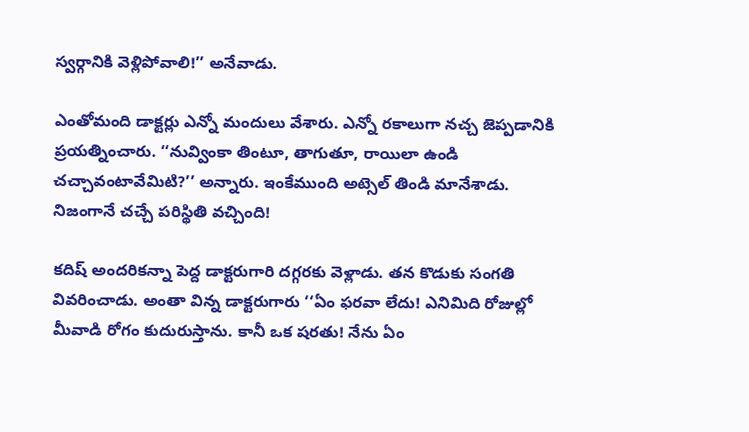స్వర్గానికి వెళ్లిపోవాలి!’’ అనేవాడు.

ఎంతోమంది డాక్టర్లు ఎన్నో మందులు వేశారు. ఎన్నో రకాలుగా నచ్చ జెప్పడానికి ప్రయత్నించారు. ‘‘నువ్వింకా తింటూ, తాగుతూ, రాయిలా ఉండి చచ్చావంటావేమిటి?’’ అన్నారు. ఇంకేముంది అట్సెల్‌ తిండి మానేశాడు. నిజంగానే చచ్చే పరిస్థితి వచ్చింది!

కదిష్‌ అందరికన్నా పెద్ద డాక్టరుగారి దగ్గరకు వెళ్లాడు. తన కొడుకు సంగతి వివరించాడు. అంతా విన్న డాక్టరుగారు ‘‘ఏం ఫరవా లేదు! ఎనిమిది రోజుల్లో మీవాడి రోగం కుదురుస్తాను. కానీ ఒక షరతు! నేను ఏం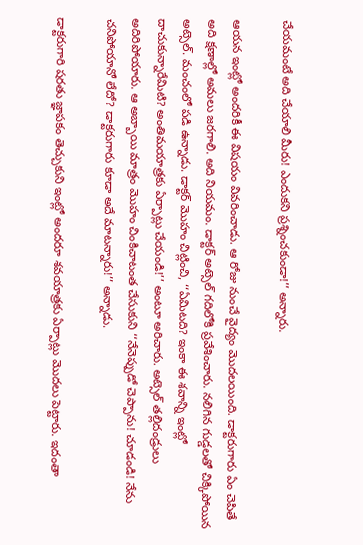చేయమంటే అది చేయాలి మీరు! ఎందుకని ప్రశ్నించకుండా!’’ అన్నారు.

ఆయన ఇంట్లో అందరికీ ఈ విషయం వివరించాడు. ఆ రోజు నుంచే వైద్యం మొదలయింది. డాక్టరుగారు ఏం చెపితే అది క్షణాల్లో అమలు జరగాలి. అది నియమం. డాక్టర్‌ అట్సెల్‌ గదిలోకి ప్రవేశించారు. నలిగిన గుడ్డలతో చిక్కిపోయిన అట్సెల్‌. మంచంలో పడి ఉన్నాడు. డాక్టర్‌ మొహం చిట్లించి, ‘‘ఏమిటది? ఇంకా ఈ శవాన్ని ఇంట్లో దాచుకున్నారేమిటి? అంతిమయాత్రకు ఏర్పాట్లు చేయండి!’’ అంటూ అరిచారు. అట్సెల్‌ తల్లిదండ్రులు అదిరిపోయారు. ఆ అబ్బాయి మాత్రం మొహం చింకిచాటంత చేసుకుని ‘‘నేనెప్పుడో చెప్పాను! చూడండి! నేను చనిపోయానో లేదో? డాక్టరుగారు కూడా అదే మాటన్నారు!’’ అన్నాడు.

డాక్టరుగారి షరతు జ్ఞాపకం తెచ్చుకుని ఇంట్లో అందరూ శవయాత్రకు ఏర్పాట్లు మొదలు పెట్టారు. ఇదంతా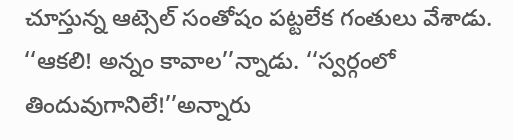చూస్తున్న ఆట్సెల్‌ సంతోషం పట్టలేక గంతులు వేశాడు. ‘‘ఆకలి! అన్నం కావాల’’న్నాడు. ‘‘స్వర్గంలో తిందువుగానిలే!’’అన్నారు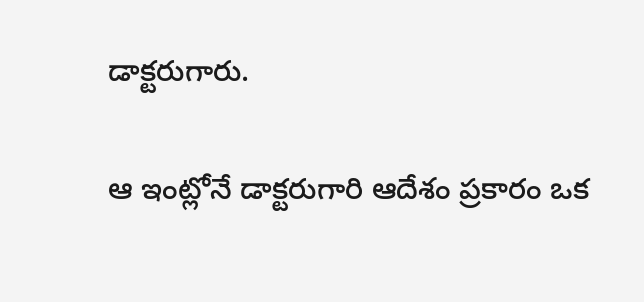డాక్టరుగారు.

ఆ ఇంట్లోనే డాక్టరుగారి ఆదేశం ప్రకారం ఒక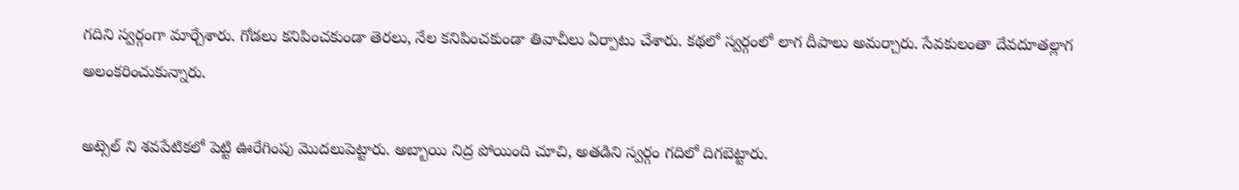గదిని స్వర్గంగా మార్చేశారు. గోడలు కనిపించకుండా తెరలు, నేల కనిపించకుండా తివాచీలు ఏర్పాటు చేశారు. కథలో స్వర్గంలో లాగ దీపాలు అమర్చారు. సేవకులంతా దేవదూతల్లాగ అలంకరించుకున్నారు.

అట్సెల్ ని శవపేటికలో పెట్టి ఊరేగింపు మొదలుపెట్టారు. అబ్బాయి నిద్ర పోయింది చూచి, అతడిని స్వర్గం గదిలో దిగబెట్టారు.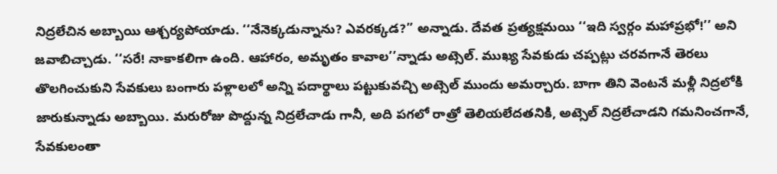నిద్రలేచిన అబ్బాయి ఆశ్చర్యపోయాడు. ‘‘నేనెక్కడున్నాను? ఎవరక్కడ?’’ అన్నాడు. దేవత ప్రత్యక్షమయి ‘‘ఇది స్వర్గం మహాప్రభో!’’ అని జవాబిచ్చాడు. ‘‘సరే! నాకాకలిగా ఉంది. ఆహారం, అమృతం కావాల’’న్నాడు అట్సెల్‌. ముఖ్య సేవకుడు చప్పట్లు చరవగానే తెరలు తొలగించుకుని సేవకులు బంగారు పళ్లాలలో అన్ని పదార్థాలు పట్టుకువచ్చి అట్సెల్‌ ముందు అమర్చారు. బాగా తిని వెంటనే మళ్లీ నిద్రలోకి జారుకున్నాడు అబ్బాయి. మరురోజు పొద్దున్న నిద్రలేచాడు గానీ, అది పగలో రాత్రో తెలియలేదతనికి, అట్సెల్‌ నిద్రలేచాడని గమనించగానే, సేవకులంతా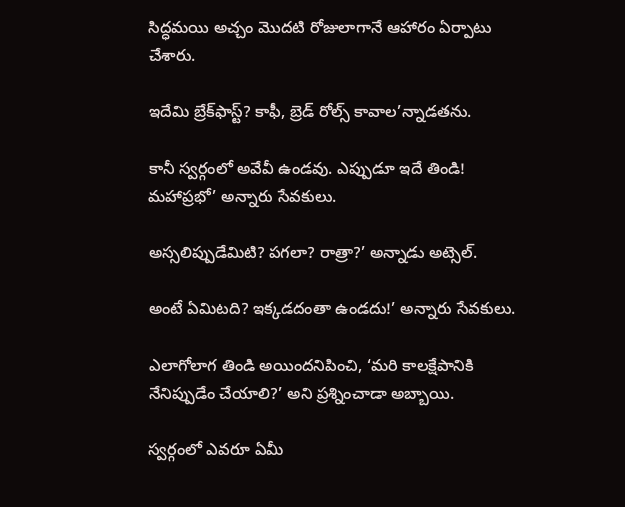సిద్ధమయి అచ్చం మొదటి రోజులాగానే ఆహారం ఏర్పాటు చేశారు.

ఇదేమి బ్రేక్‌ఫాస్ట్‌? కాఫీ, బ్రెడ్‌ రోల్స్‌ కావాల’న్నాడతను.

కానీ స్వర్గంలో అవేవీ ఉండవు. ఎప్పుడూ ఇదే తిండి! మహాప్రభో’ అన్నారు సేవకులు.

అస్సలిప్పుడేమిటి? పగలా? రాత్రా?’ అన్నాడు అట్సెల్‌.

అంటే ఏమిటది? ఇక్కడదంతా ఉండదు!’ అన్నారు సేవకులు.

ఎలాగోలాగ తిండి అయిందనిపించి, ‘మరి కాలక్షేపానికి నేనిప్పుడేం చేయాలి?’ అని ప్రశ్నించాడా అబ్బాయి.

స్వర్గంలో ఎవరూ ఏమీ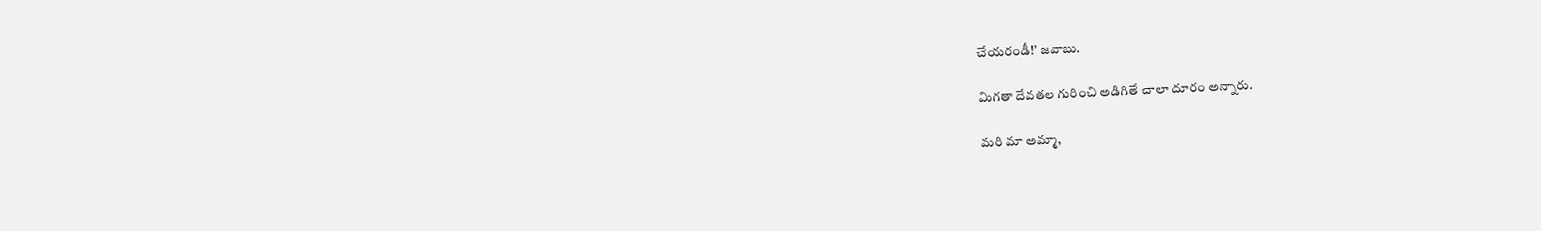చేయరండీ!’ జవాబు.

మిగతా దేవతల గురించి అడిగితే చాలా దూరం అన్నారు.

మరి మా అమ్మా,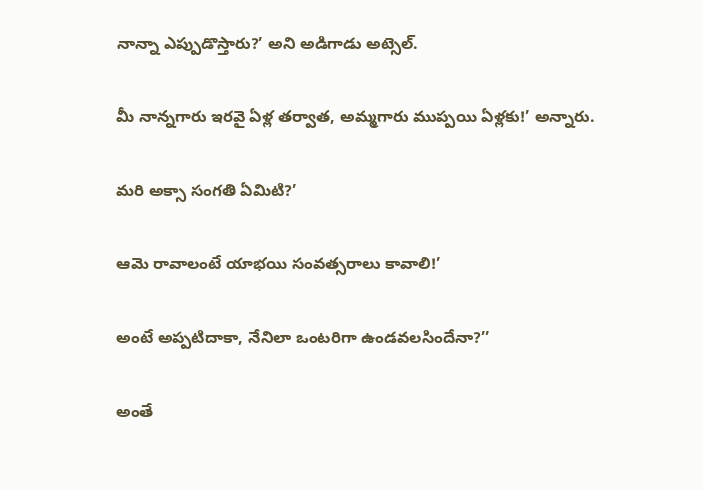నాన్నా ఎప్పుడొస్తారు?’ అని అడిగాడు అట్సెల్‌.

మీ నాన్నగారు ఇరవై ఏళ్ల తర్వాత, అమ్మగారు ముప్పయి ఏళ్లకు!’ అన్నారు.

మరి అక్సా సంగతి ఏమిటి?’

ఆమె రావాలంటే యాభయి సంవత్సరాలు కావాలి!’

అంటే అప్పటిదాకా, నేనిలా ఒంటరిగా ఉండవలసిందేనా?’’

అంతే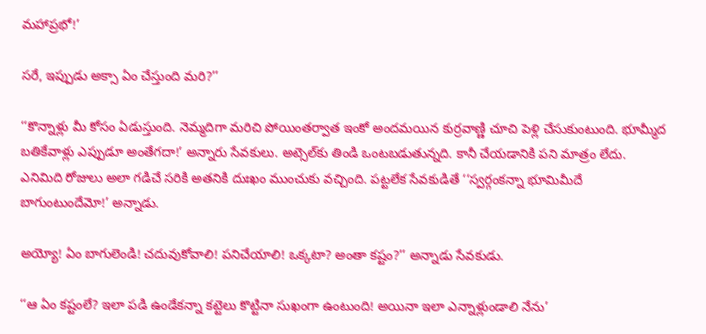మహాప్రభో!’

సరే, ఇప్పుడు అక్సా ఏం చేస్తుంది మరి?’’

‘‘కొన్నాళ్లు మీ కోసం ఏడుస్తుంది. నెమ్మదిగా మరిచి పోయింతర్వాత ఇంకో అందమయిన కుర్రవాణ్ణి చూచి పెళ్లి చేసుకుంటుంది. భూమ్మీద బతికేవాళ్లు ఎప్పుడూ అంతేగదా!’ అన్నారు సేవకులు. అట్సెల్‌కు తిండి ఒంటబడుతున్నది. కానీ చేయడానికి పని మాత్రం లేదు. ఎనిమిది రోజులు అలా గడిచే సరికి అతనికి దుఃఖం ముంచుకు వచ్చింది. పట్టలేక సేవకుడితే ‘‘స్వర్గంకన్నా భూమిమీదే బాగుంటుందేమో!’ అన్నాడు.

అయ్యో! ఏం బాగులెండి! చదువుకోవాలి! పనిచేయాలి! ఒక్కటా? అంతా కష్టం?’’ అన్నాడు సేవకుడు.

‘‘ఆ ఏం కష్టంలే? ఇలా పడి ఉండేకన్నా కట్టెలు కొట్టినా సుఖంగా ఉంటుంది! అయినా ఇలా ఎన్నాళ్లుండాలి నేను’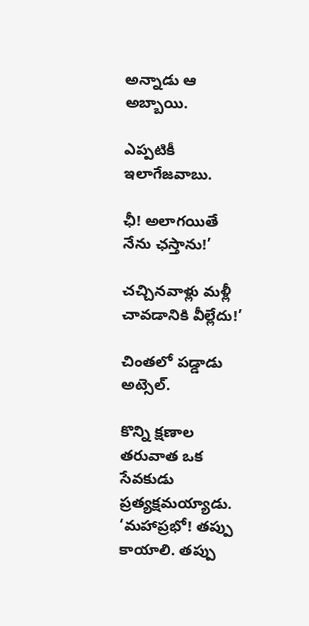అన్నాడు ఆ అబ్బాయి.

ఎప్పటికీ ఇలాగేజవాబు.

ఛీ! అలాగయితే నేను ఛస్తాను!’

చచ్చినవాళ్లు మళ్లీ చావడానికి వీల్లేదు!’

చింతలో పడ్డాడు అట్సెల్‌.

కొన్ని క్షణాల తరువాత ఒక సేవకుడు ప్రత్యక్షమయ్యాడు. ‘మహాప్రభో! తప్పు కాయాలి. తప్పు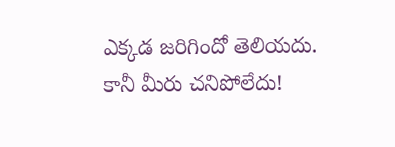ఎక్కడ జరిగిందో తెలియదు. కానీ మీరు చనిపోలేదు!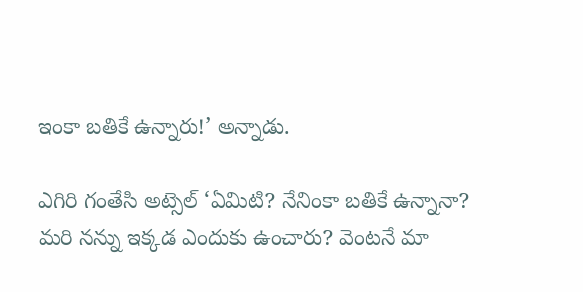ఇంకా బతికే ఉన్నారు!’ అన్నాడు.

ఎగిరి గంతేసి అట్సెల్‌ ‘ఏమిటి? నేనింకా బతికే ఉన్నానా? మరి నన్ను ఇక్కడ ఎందుకు ఉంచారు? వెంటనే మా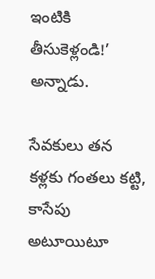ఇంటికి తీసుకెళ్లండి!’ అన్నాడు.

సేవకులు తన కళ్లకు గంతలు కట్టి, కాసేపు అటూయిటూ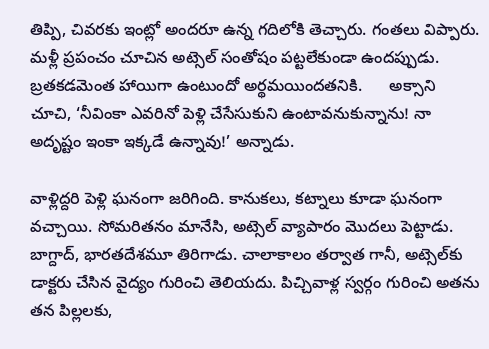తిప్పి, చివరకు ఇంట్లో అందరూ ఉన్న గదిలోకి తెచ్చారు. గంతలు విప్పారు. మళ్లీ ప్రపంచం చూచిన అట్సెల్‌ సంతోషం పట్టలేకుండా ఉందప్పుడు. బ్రతకడమెంత హాయిగా ఉంటుందో అర్థమయిందతనికి.      అక్సాని చూచి, ‘నీవింకా ఎవరినో పెళ్లి చేసేసుకుని ఉంటావనుకున్నాను! నా అదృష్టం ఇంకా ఇక్కడే ఉన్నావు!’ అన్నాడు.

వాళ్లిద్దరి పెళ్లి ఘనంగా జరిగింది. కానుకలు, కట్నాలు కూడా ఘనంగా వచ్చాయి. సోమరితనం మానేసి, అట్సెల్‌ వ్యాపారం మొదలు పెట్టాడు. బాగ్దాద్‌, భారతదేశమూ తిరిగాడు. చాలాకాలం తర్వాత గానీ, అట్సెల్‌కు డాక్టరు చేసిన వైద్యం గురించి తెలియదు. పిచ్చివాళ్ల స్వర్గం గురించి అతను తన పిల్లలకు,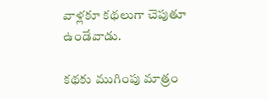వాళ్లకూ కథలుగా చెపుతూ ఉండేవాడు.

కథకు ముగింపు మాత్రం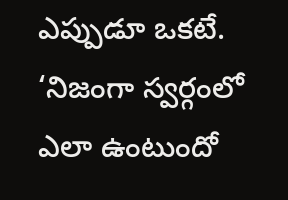ఎప్పుడూ ఒకటే. ‘నిజంగా స్వర్గంలో ఎలా ఉంటుందో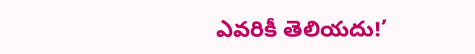ఎవరికీ తెలియదు!’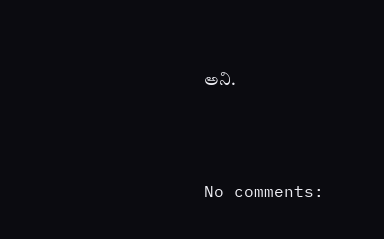అని.




No comments: